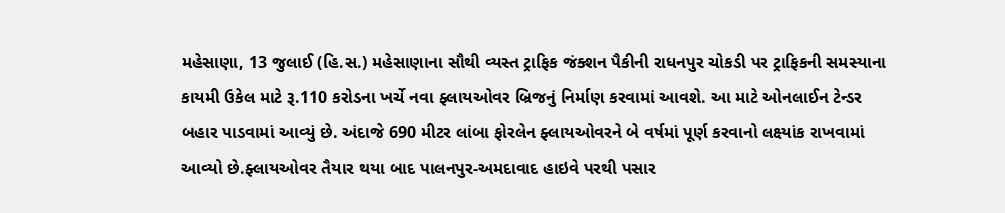મહેસાણા, 13 જુલાઈ (હિ.સ.) મહેસાણાના સૌથી વ્યસ્ત ટ્રાફિક જંક્શન પૈકીની રાધનપુર ચોકડી પર ટ્રાફિકની સમસ્યાના કાયમી ઉકેલ માટે રૂ.110 કરોડના ખર્ચે નવા ફ્લાયઓવર બ્રિજનું નિર્માણ કરવામાં આવશે. આ માટે ઓનલાઈન ટેન્ડર બહાર પાડવામાં આવ્યું છે. અંદાજે 690 મીટર લાંબા ફોરલેન ફ્લાયઓવરને બે વર્ષમાં પૂર્ણ કરવાનો લક્ષ્યાંક રાખવામાં આવ્યો છે.ફ્લાયઓવર તૈયાર થયા બાદ પાલનપુર-અમદાવાદ હાઇવે પરથી પસાર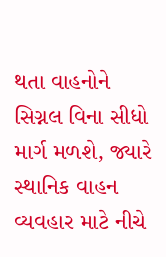થતા વાહનોને સિગ્નલ વિના સીધો માર્ગ મળશે, જ્યારે સ્થાનિક વાહન વ્યવહાર માટે નીચે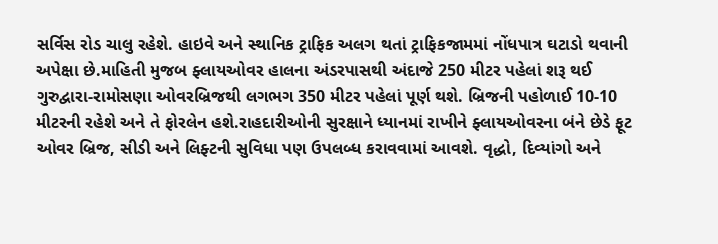સર્વિસ રોડ ચાલુ રહેશે. હાઇવે અને સ્થાનિક ટ્રાફિક અલગ થતાં ટ્રાફિકજામમાં નોંધપાત્ર ઘટાડો થવાની અપેક્ષા છે.માહિતી મુજબ ફ્લાયઓવર હાલના અંડરપાસથી અંદાજે 250 મીટર પહેલાં શરૂ થઈ ગુરુદ્વારા-રામોસણા ઓવરબ્રિજથી લગભગ 350 મીટર પહેલાં પૂર્ણ થશે. બ્રિજની પહોળાઈ 10-10 મીટરની રહેશે અને તે ફોરલેન હશે.રાહદારીઓની સુરક્ષાને ધ્યાનમાં રાખીને ફ્લાયઓવરના બંને છેડે ફૂટ ઓવર બ્રિજ, સીડી અને લિફ્ટની સુવિધા પણ ઉપલબ્ધ કરાવવામાં આવશે. વૃદ્ધો, દિવ્યાંગો અને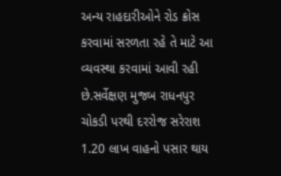અન્ય રાહદારીઓને રોડ ક્રોસ કરવામાં સરળતા રહે તે માટે આ વ્યવસ્થા કરવામાં આવી રહી છે.સર્વેક્ષણ મુજબ રાધનપુર ચોકડી પરથી દરરોજ સરેરાશ 1.20 લાખ વાહનો પસાર થાય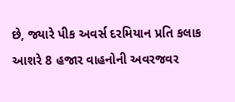છે, જ્યારે પીક અવર્સ દરમિયાન પ્રતિ કલાક આશરે 8 હજાર વાહનોની અવરજવર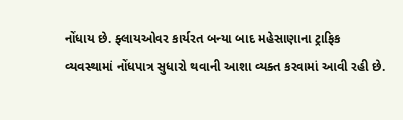નોંધાય છે. ફ્લાયઓવર કાર્યરત બન્યા બાદ મહેસાણાના ટ્રાફિક વ્યવસ્થામાં નોંધપાત્ર સુધારો થવાની આશા વ્યક્ત કરવામાં આવી રહી છે.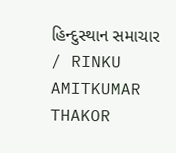હિન્દુસ્થાન સમાચાર / RINKU AMITKUMAR THAKOR